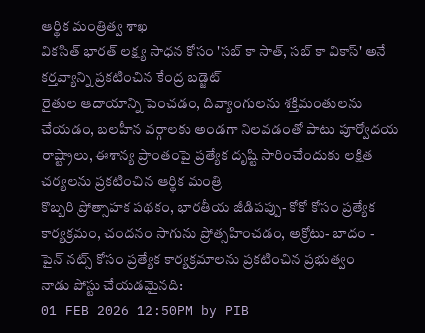ఆర్థిక మంత్రిత్వ శాఖ
వికసిత్ భారత్ లక్ష్య సాధన కోసం 'సబ్ కా సాత్, సబ్ కా వికాస్' అనే కర్తవ్యాన్ని ప్రకటించిన కేంద్ర బడ్జెట్
రైతుల ఆదాయాన్ని పెంచడం, దివ్యాంగులను శక్తిమంతులను చేయడం, బలహీన వర్గాలకు అండగా నిలవడంతో పాటు పూర్వోదయ రాష్ట్రాలు, ఈశాన్య ప్రాంతంపై ప్రత్యేక దృష్టి సారించేందుకు లక్షిత చర్యలను ప్రకటించిన ఆర్థిక మంత్రి
కొబ్బరి ప్రోత్సాహక పథకం, భారతీయ జీడిపప్పు- కోకో కోసం ప్రత్యేక కార్యక్రమం, చందనం సాగును ప్రోత్సహించడం, అక్రోటు- బాదం - పైన్ నట్స్ కోసం ప్రత్యేక కార్యక్రమాలను ప్రకటించిన ప్రభుత్వం
నాడు పోస్టు చేయడమైనది:
01 FEB 2026 12:50PM by PIB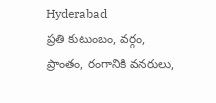Hyderabad
ప్రతి కుటుంబం, వర్గం, ప్రాంతం, రంగానికి వనరులు,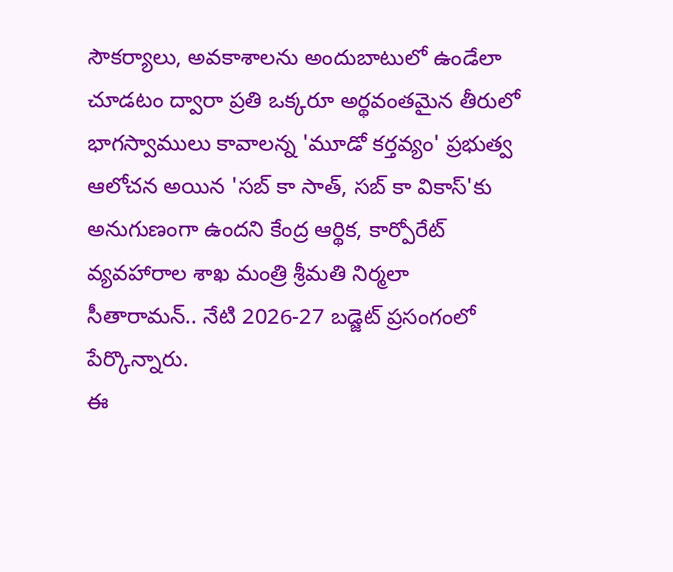సౌకర్యాలు, అవకాశాలను అందుబాటులో ఉండేలా చూడటం ద్వారా ప్రతి ఒక్కరూ అర్థవంతమైన తీరులో భాగస్వాములు కావాలన్న 'మూడో కర్తవ్యం' ప్రభుత్వ ఆలోచన అయిన 'సబ్ కా సాత్, సబ్ కా వికాస్'కు అనుగుణంగా ఉందని కేంద్ర ఆర్థిక, కార్పోరేట్ వ్యవహారాల శాఖ మంత్రి శ్రీమతి నిర్మలా సీతారామన్.. నేటి 2026-27 బడ్జెట్ ప్రసంగంలో పేర్కొన్నారు.
ఈ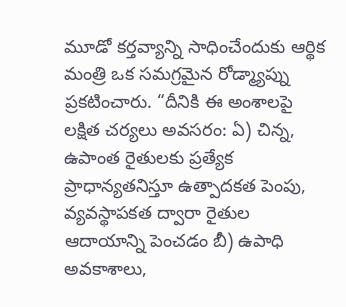మూడో కర్తవ్యాన్ని సాధించేందుకు ఆర్థిక మంత్రి ఒక సమగ్రమైన రోడ్మ్యాప్ను ప్రకటించారు. “దీనికి ఈ అంశాలపై లక్షిత చర్యలు అవసరం: ఏ) చిన్న, ఉపాంత రైతులకు ప్రత్యేక ప్రాధాన్యతనిస్తూ ఉత్పాదకత పెంపు, వ్యవస్థాపకత ద్వారా రైతుల ఆదాయాన్ని పెంచడం బీ) ఉపాధి అవకాశాలు,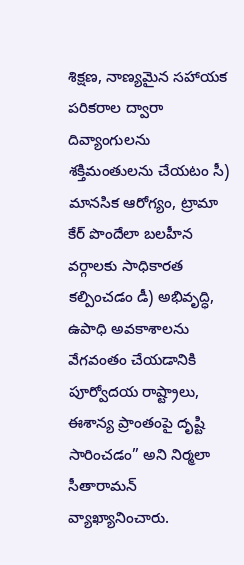శిక్షణ, నాణ్యమైన సహాయక పరికరాల ద్వారా దివ్యాంగులను శక్తిమంతులను చేయటం సీ) మానసిక ఆరోగ్యం, ట్రామా కేర్ పొందేలా బలహీన వర్గాలకు సాధికారత కల్పించడం డీ) అభివృద్ధి, ఉపాధి అవకాశాలను వేగవంతం చేయడానికి పూర్వోదయ రాష్ట్రాలు, ఈశాన్య ప్రాంతంపై దృష్టి సారించడం” అని నిర్మలా సీతారామన్ వ్యాఖ్యానించారు.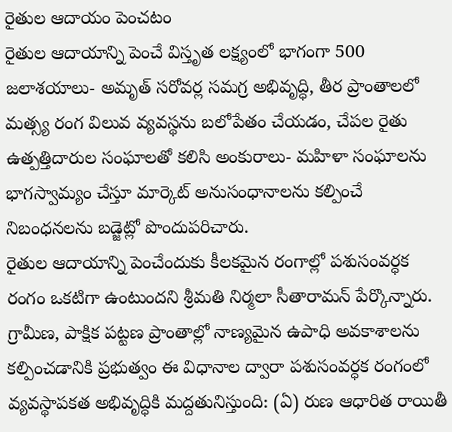రైతుల ఆదాయం పెంచటం
రైతుల ఆదాయాన్ని పెంచే విస్తృత లక్ష్యంలో భాగంగా 500 జలాశయాలు- అమృత్ సరోవర్ల సమగ్ర అభివృద్ధి, తీర ప్రాంతాలలో మత్స్య రంగ విలువ వ్యవస్థను బలోపేతం చేయడం, చేపల రైతు ఉత్పత్తిదారుల సంఘాలతో కలిసి అంకురాలు- మహిళా సంఘాలను భాగస్వామ్యం చేస్తూ మార్కెట్ అనుసంధానాలను కల్పించే నిబంధనలను బడ్జెట్లో పొందుపరిచారు.
రైతుల ఆదాయాన్ని పెంచేందుకు కీలకమైన రంగాల్లో పశుసంవర్ధక రంగం ఒకటిగా ఉంటుందని శ్రీమతి నిర్మలా సీతారామన్ పేర్కొన్నారు. గ్రామీణ, పాక్షిక పట్టణ ప్రాంతాల్లో నాణ్యమైన ఉపాధి అవకాశాలను కల్పించడానికి ప్రభుత్వం ఈ విధానాల ద్వారా పశుసంవర్ధక రంగంలో వ్యవస్థాపకత అభివృద్ధికి మద్దతునిస్తుంది: (ఏ) రుణ ఆధారిత రాయితీ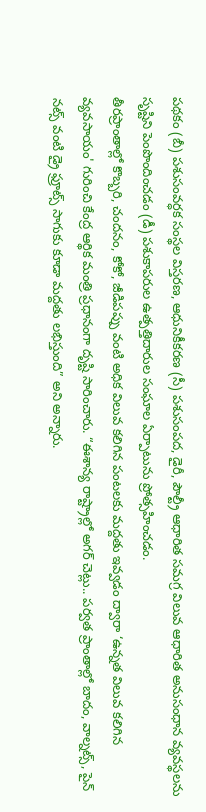పథకం (బీ) పశుసంవర్ధక సంస్థల విస్తరణ, ఆధునికీకరణ (సీ) పశుసంపద, డైరీ, పౌల్ట్రీ ఆధారిత సమగ్ర విలువ ఆధారిత అనుసంధాన వ్యవస్థలను సృష్టిని పెంపొందించడం (డీ) పశుకాపరుల ఉత్పత్తిదారుల సంఘాల ఏర్పాటును ప్రోత్సహించడం.
తీరప్రాంతాల్లో కొబ్బరి, చందనం, కోకో, జీడిపప్పు వంటి అధిక విలువ కలిగిన పంటలకు మద్దతు ఇవ్వడం ద్వారా ‘ఉన్నత విలువ కలిగిన వ్యవసాయం' గురించి కేంద్ర ఆర్థిక మంత్రి ప్రధానంగా దృష్టి సారించారు. “ఈశాన్య రాష్ట్రాల్లో అగర్ చెట్లు.. పర్వత ప్రాంతాల్లో బాదం, వాల్నట్స్, పైన్ నట్స్ వంటి డ్రై ఫ్రూట్స్ సాగుకు కూడా మద్దతు లభిస్తుంది” అని అన్నారు.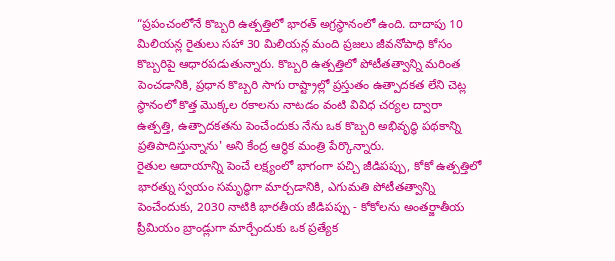“ప్రపంచంలోనే కొబ్బరి ఉత్పత్తిలో భారత్ అగ్రస్థానంలో ఉంది. దాదాపు 10 మిలియన్ల రైతులు సహా 30 మిలియన్ల మంది ప్రజలు జీవనోపాధి కోసం కొబ్బరిపై ఆధారపడుతున్నారు. కొబ్బరి ఉత్పత్తిలో పోటీతత్వాన్ని మరింత పెంచడానికి, ప్రధాన కొబ్బరి సాగు రాష్ట్రాల్లో ప్రస్తుతం ఉత్పాదకత లేని చెట్ల స్థానంలో కొత్త మొక్కల రకాలను నాటడం వంటి వివిధ చర్యల ద్వారా ఉత్పత్తి, ఉత్పాదకతను పెంచేందుకు నేను ఒక కొబ్బరి అభివృద్ధి పథకాన్ని ప్రతిపాదిస్తున్నాను' అని కేంద్ర ఆర్థిక మంత్రి పేర్కొన్నారు.
రైతుల ఆదాయాన్ని పెంచే లక్ష్యంలో భాగంగా పచ్చి జీడిపప్పు, కోకో ఉత్పత్తిలో భారత్ను స్వయం సమృద్ధిగా మార్చడానికి, ఎగుమతి పోటీతత్వాన్ని పెంచేందుకు, 2030 నాటికి భారతీయ జీడిపప్పు - కోకోలను అంతర్జాతీయ ప్రీమియం బ్రాండ్లుగా మార్చేందుకు ఒక ప్రత్యేక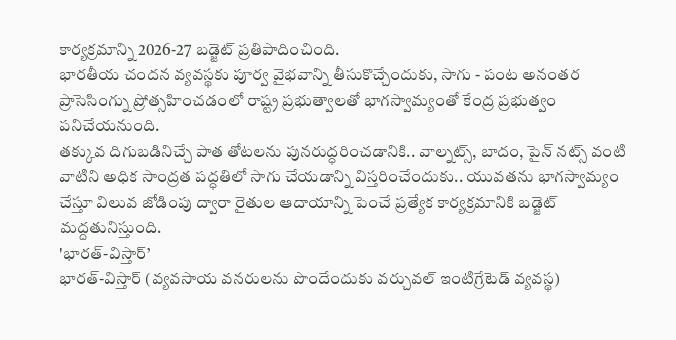కార్యక్రమాన్ని 2026-27 బడ్జెట్ ప్రతిపాదించింది.
భారతీయ చందన వ్యవస్థకు పూర్వ వైభవాన్ని తీసుకొచ్చేందుకు, సాగు - పంట అనంతర ప్రాసెసింగ్ను ప్రోత్సహించడంలో రాష్ట్ర ప్రభుత్వాలతో భాగస్వామ్యంతో కేంద్ర ప్రభుత్వం పనిచేయనుంది.
తక్కువ దిగుబడినిచ్చే పాత తోటలను పునరుద్ధరించడానికి.. వాల్నట్స్, బాదం, పైన్ నట్స్ వంటి వాటిని అధిక సాంద్రత పద్ధతిలో సాగు చేయడాన్ని విస్తరించేందుకు.. యువతను భాగస్వామ్యం చేస్తూ విలువ జోడింపు ద్వారా రైతుల ఆదాయాన్ని పెంచే ప్రత్యేక కార్యక్రమానికి బడ్జెట్ మద్దతునిస్తుంది.
'భారత్-విస్తార్’
భారత్-విస్తార్ (వ్యవసాయ వనరులను పొందేందుకు వర్చువల్ ఇంటిగ్రేటెడ్ వ్యవస్థ)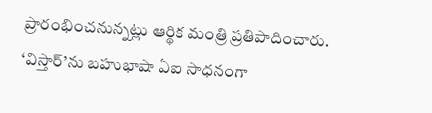ప్రారంభించనున్నట్లు ఆర్థిక మంత్రి ప్రతిపాదించారు. ‘విస్తార్’ను బహుభాషా ఏఐ సాధనంగా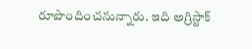రూపొందించనున్నారు. ఇది అగ్రిస్టాక్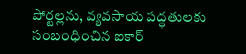పోర్టల్లను, వ్యవసాయ పద్ధతులకు సంబంధించిన ఐకార్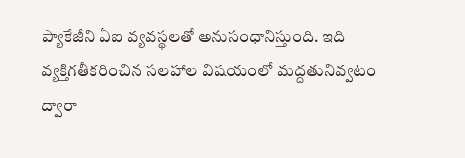ప్యాకేజీని ఏఐ వ్యవస్థలతో అనుసంధానిస్తుంది. ఇది వ్యక్తిగతీకరించిన సలహాల విషయంలో మద్దతునివ్వటం ద్వారా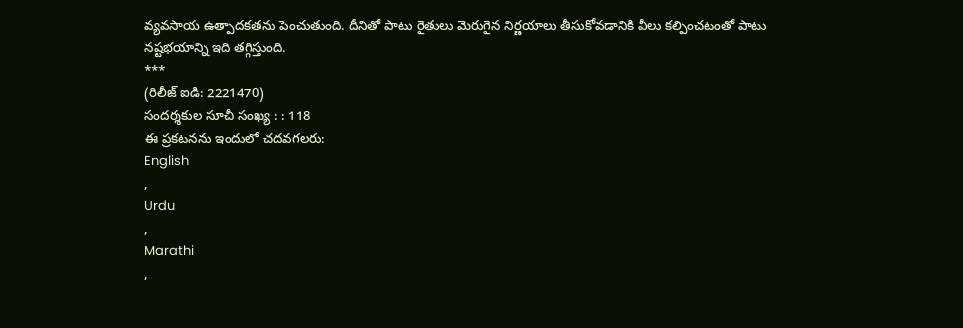వ్యవసాయ ఉత్పాదకతను పెంచుతుంది. దీనితో పాటు రైతులు మెరుగైన నిర్ణయాలు తీసుకోవడానికి వీలు కల్పించటంతో పాటు నష్టభయాన్ని ఇది తగ్గిస్తుంది.
***
(రిలీజ్ ఐడి: 2221470)
సందర్శకుల సూచీ సంఖ్య : : 118
ఈ ప్రకటనను ఇందులో చదవగలరు:
English
,
Urdu
,
Marathi
,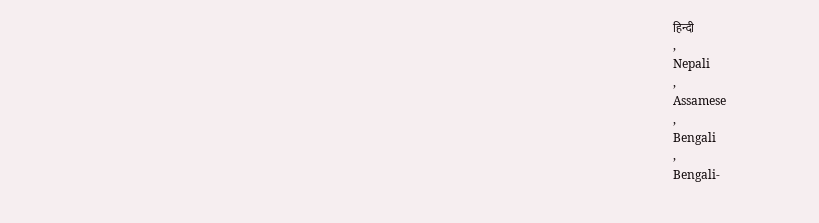हिन्दी
,
Nepali
,
Assamese
,
Bengali
,
Bengali-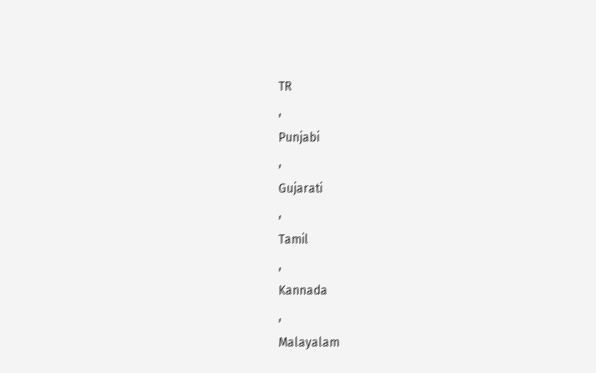TR
,
Punjabi
,
Gujarati
,
Tamil
,
Kannada
,
Malayalam